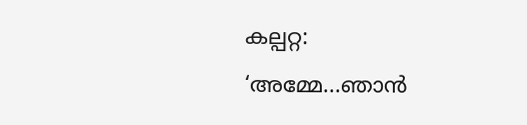കല്പറ്റ: ‘അമ്മേ...ഞാൻ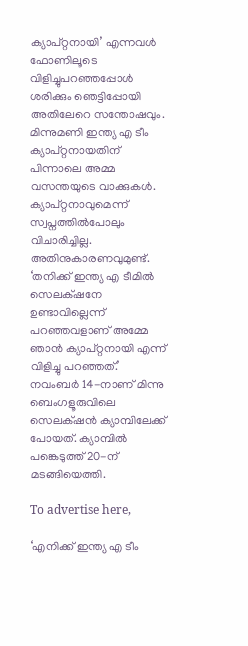ക്യാപ്റ്റനായി’ എന്നവൾ ഫോണിലൂടെ വിളിച്ചുപറഞ്ഞപ്പോൾ ശരിക്കും ഞെട്ടിപ്പോയി അതിലേറെ സന്തോഷവും. മിന്നുമണി ഇന്ത്യ എ ടീം ക്യാപ്റ്റനായതിന് പിന്നാലെ അമ്മ വസന്തയുടെ വാക്കുകൾ. ക്യാപ്റ്റനാവുമെന്ന് സ്വപ്നത്തിൽപോലും വിചാരിച്ചില്ല. അതിനുകാരണവുമുണ്ട്. ‘തനിക്ക് ഇന്ത്യ എ ടീമിൽ സെലക്‌ഷനേ ഉണ്ടാവില്ലെന്ന് പറഞ്ഞവളാണ് അമ്മേ ഞാൻ ക്യാപ്റ്റനായി എന്ന് വിളിച്ചു പറഞ്ഞത്.’ നവംബർ 14-നാണ് മിന്നു ബെംഗളൂരുവിലെ സെലക്‌ഷൻ ക്യാമ്പിലേക്ക് പോയത്. ക്യാമ്പിൽ പങ്കെടുത്ത് 20-ന് മടങ്ങിയെത്തി.

To advertise here,

‘എനിക്ക് ഇന്ത്യ എ ടീം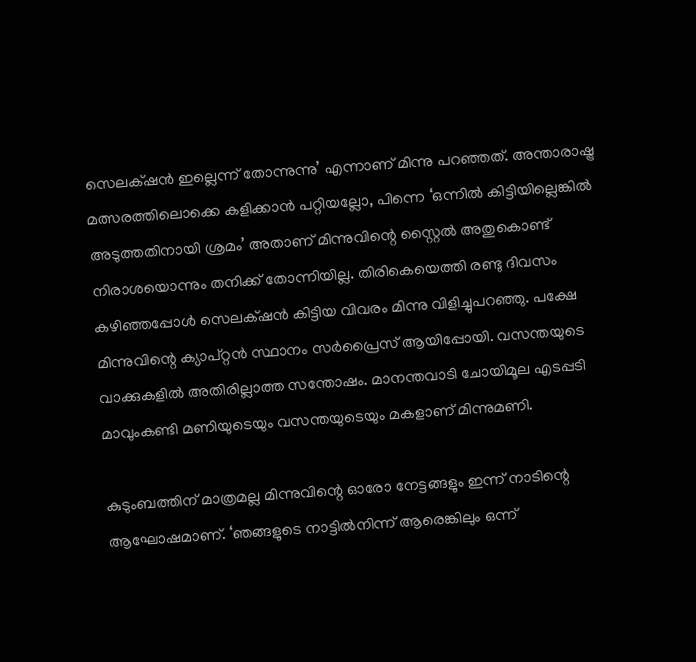സെലക്‌ഷൻ ഇല്ലെന്ന് തോന്നുന്നു’ എന്നാണ് മിന്നു പറഞ്ഞത്. അന്താരാഷ്ട്ര മത്സരത്തിലൊക്കെ കളിക്കാൻ പറ്റിയല്ലോ, പിന്നെ ‘ഒന്നിൽ കിട്ടിയില്ലെങ്കിൽ അടുത്തതിനായി ശ്രമം’ അതാണ് മിന്നുവിന്റെ സ്റ്റൈൽ അതുകൊണ്ട് നിരാശയൊന്നും തനിക്ക് തോന്നിയില്ല. തിരികെയെത്തി രണ്ടു ദിവസം കഴിഞ്ഞപ്പോൾ സെലക്‌ഷൻ കിട്ടിയ വിവരം മിന്നു വിളിച്ചുപറഞ്ഞു. പക്ഷേ മിന്നുവിന്റെ ക്യാപ്റ്റൻ സ്ഥാനം സർപ്രൈസ് ആയിപ്പോയി. വസന്തയുടെ വാക്കുകളിൽ അതിരില്ലാത്ത സന്തോഷം. മാനന്തവാടി ചോയിമൂല എടപ്പടി മാവുംകണ്ടി മണിയുടെയും വസന്തയുടെയും മകളാണ് മിന്നുമണി.

കുടുംബത്തിന് മാത്രമല്ല മിന്നുവിന്റെ ഓരോ നേട്ടങ്ങളും ഇന്ന് നാടിന്റെ ആഘോഷമാണ്. ‘ഞങ്ങളുടെ നാട്ടിൽ‌നിന്ന് ആരെങ്കിലും ഒന്ന്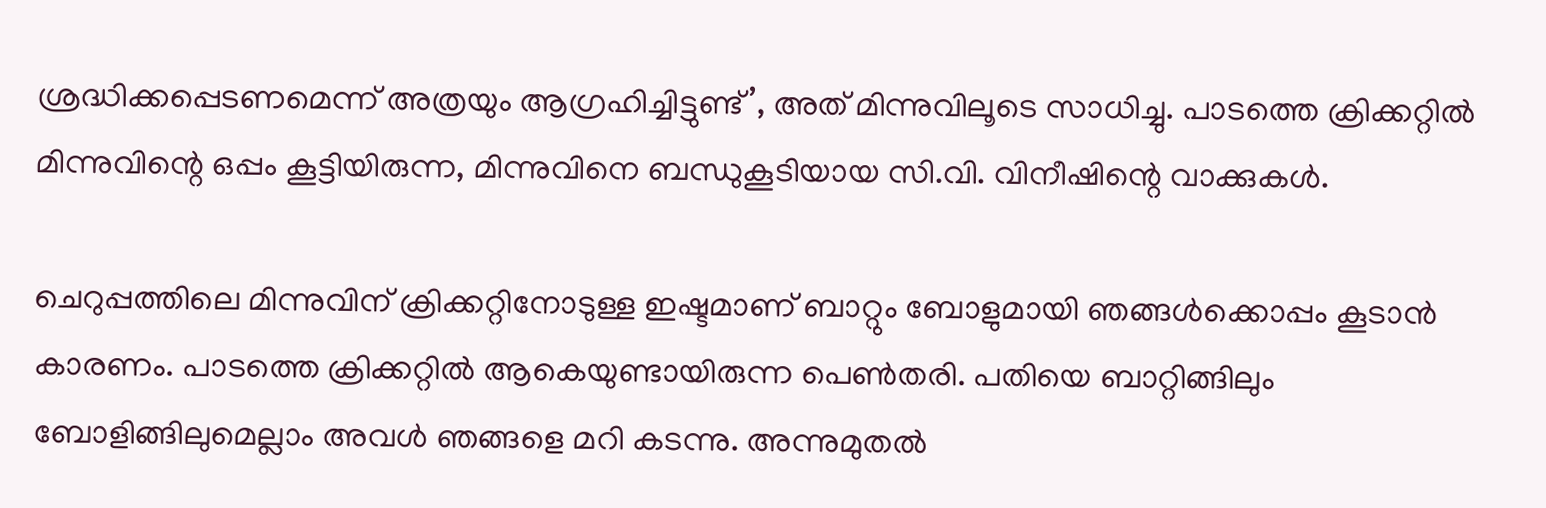ശ്രദ്ധിക്കപ്പെടണമെന്ന് അത്രയും ആഗ്രഹിച്ചിട്ടുണ്ട്’, അത് മിന്നുവിലൂടെ സാധിച്ചു. പാടത്തെ ക്രിക്കറ്റിൽ മിന്നുവിന്റെ ഒപ്പം കൂട്ടിയിരുന്ന, മിന്നുവിനെ ബന്ധുകൂടിയായ സി.വി. വിനീഷിന്റെ വാക്കുകൾ.

ചെറുപ്പത്തിലെ മിന്നുവിന് ക്രിക്കറ്റിനോടുള്ള ഇഷ്ടമാണ് ബാറ്റും ബോളുമായി ഞങ്ങൾക്കൊപ്പം കൂടാൻ കാരണം. പാടത്തെ ക്രിക്കറ്റിൽ ആകെയുണ്ടായിരുന്ന പെൺതരി. പതിയെ ബാറ്റിങ്ങിലും ബോളിങ്ങിലുമെല്ലാം അവൾ ഞങ്ങളെ മറി കടന്നു. അന്നുമുതൽ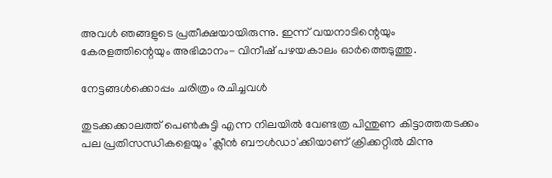അവൾ ഞങ്ങളുടെ പ്രതീക്ഷയായിരുന്നു. ഇന്ന് വയനാടിന്റെയും കേരളത്തിന്റെയും അഭിമാനം- വിനീഷ് പഴയകാലം ഓർത്തെടുത്തു.

നേട്ടങ്ങൾക്കൊപ്പം ചരിത്രം രചിച്ചവൾ

തുടക്കക്കാലത്ത് പെണ്‍കുട്ടി എന്ന നിലയില്‍ വേണ്ടത്ര പിന്തുണ കിട്ടാത്തതടക്കം പല പ്രതിസന്ധികളെയും 'ക്ലീന്‍ ബൗള്‍ഡാ'ക്കിയാണ് ക്രിക്കറ്റില്‍ മിന്നു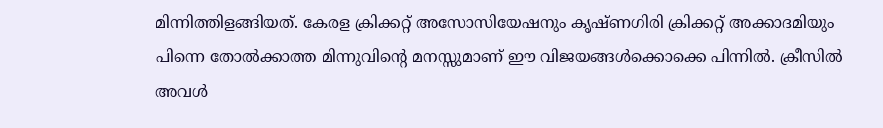മിന്നിത്തിളങ്ങിയത്. കേരള ക്രിക്കറ്റ് അസോസിയേഷനും കൃഷ്ണഗിരി ക്രിക്കറ്റ് അക്കാദമിയും പിന്നെ തോല്‍ക്കാത്ത മിന്നുവിന്റെ മനസ്സുമാണ് ഈ വിജയങ്ങള്‍ക്കൊക്കെ പിന്നില്‍. ക്രീസില്‍ അവള്‍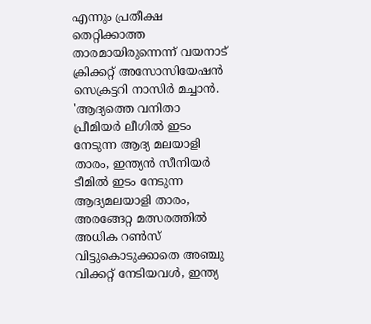എന്നും പ്രതീക്ഷ തെറ്റിക്കാത്ത താരമായിരുന്നെന്ന് വയനാട് ക്രിക്കറ്റ് അസോസിയേഷന്‍ സെക്രട്ടറി നാസിര്‍ മച്ചാന്‍.  'ആദ്യത്തെ വനിതാ പ്രീമിയര്‍ ലീഗില്‍ ഇടം നേടുന്ന ആദ്യ മലയാളി താരം, ഇന്ത്യന്‍ സീനിയര്‍ ടീമില്‍ ഇടം നേടുന്ന ആദ്യമലയാളി താരം, അരങ്ങേറ്റ മത്സരത്തില്‍ അധിക റണ്‍സ് വിട്ടുകൊടുക്കാതെ അഞ്ചു വിക്കറ്റ് നേടിയവള്‍, ഇന്ത്യ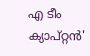എ ടീം ക്യാപ്റ്റന്‍'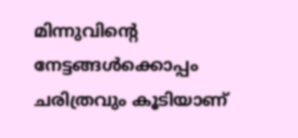മിന്നുവിന്റെ നേട്ടങ്ങള്‍ക്കൊപ്പം ചരിത്രവും കൂടിയാണ്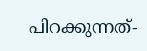പിറക്കുന്നത്-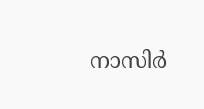നാസിര്‍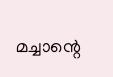മച്ചാന്റെ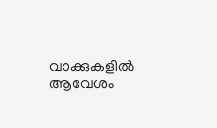വാക്കുകളില്‍ ആവേശം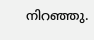നിറഞ്ഞു.